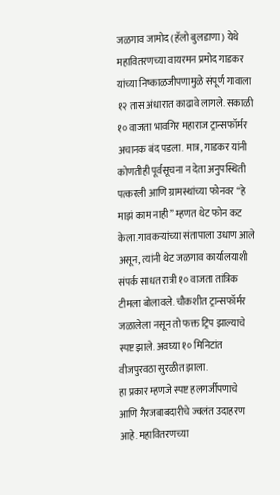जळगाव जामोद (हॅलो बुलडाणा) येथे महावितरणच्या वायरमन प्रमोद गाडकर यांच्या निष्काळजीपणामुळे संपूर्ण गावाला १२ तास अंधारात काढावे लागले. सकाळी १० वाजता भावगिर महाराज ट्रान्सफॉर्मर अचानक बंद पडला. मात्र, गाडकर यांनी कोणतीही पूर्वसूचना न देता अनुपस्थिती पत्करली आणि ग्रामस्थांच्या फोनवर “हे माझं काम नाही” म्हणत थेट फोन कट केला.गावकऱ्यांच्या संतापाला उधाण आले असून, त्यांनी थेट जळगाव कार्यालयाशी संपर्क साधत रात्री १० वाजता तांत्रिक टीमला बोलावले. चौकशीत ट्रान्सफॉर्मर जळालेला नसून तो फक्त ट्रिप झाल्याचे स्पष्ट झाले. अवघ्या १० मिनिटांत वीजपुरवठा सुरळीत झाला.
हा प्रकार म्हणजे स्पष्ट हलगर्जीपणाचे आणि गैरजबाबदारीचे ज्वलंत उदाहरण आहे. महावितरणच्या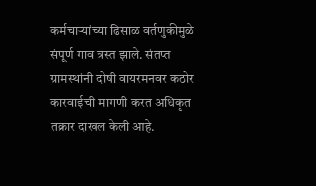कर्मचाऱ्यांच्या ढिसाळ वर्तणुकीमुळे संपूर्ण गाव त्रस्त झाले. संतप्त ग्रामस्थांनी दोषी वायरमनवर कठोर कारवाईची मागणी करत अधिकृत तक्रार दाखल केली आहे.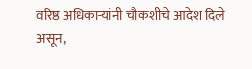वरिष्ठ अधिकाऱ्यांनी चौकशीचे आदेश दिले असून,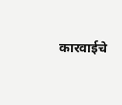कारवाईचे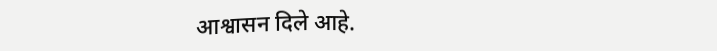आश्वासन दिले आहे.